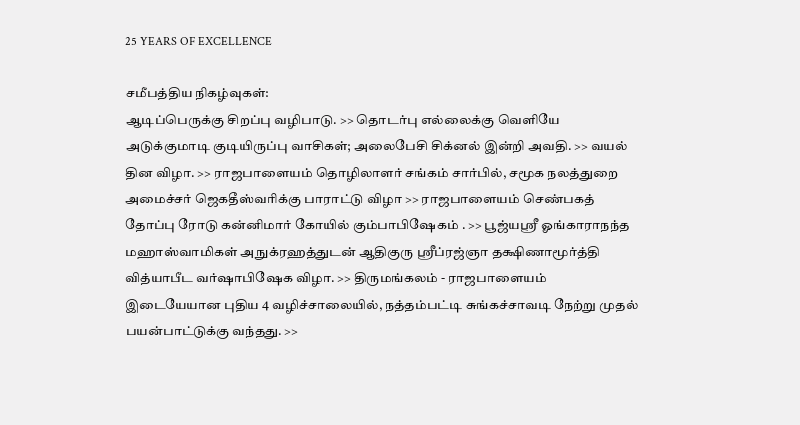25 YEARS OF EXCELLENCE

சமீபத்திய நிகழ்வுகள்:
ஆடிப்பெருக்கு சிறப்பு வழிபாடு. >> தொடர்பு எல்லைக்கு வெளியே அடுக்குமாடி குடியிருப்பு வாசிகள்; அலைபேசி சிக்னல் இன்றி அவதி. >> வயல் தின விழா. >> ராஜபாளையம் தொழிலாளர் சங்கம் சார்பில், சமூக நலத்துறை அமைச்சர் ஜெகதீஸ்வரிக்கு பாராட்டு விழா >> ராஜபாளையம் செண்பகத் தோப்பு ரோடு கன்னிமார் கோயில் கும்பாபிஷேகம் . >> பூஜ்யஸ்ரீ ஓங்காராநந்த மஹாஸ்வாமிகள் அநுக்ரஹத்துடன் ஆதிகுரு ஸ்ரீப்ரஜ்ஞா தக்ஷிணாமூர்த்தி வித்யாபீட வர்ஷாபிஷேக விழா. >> திருமங்கலம் - ராஜபாளையம் இடையேயான புதிய 4 வழிச்சாலையில், நத்தம்பட்டி சுங்கச்சாவடி நேற்று முதல் பயன்பாட்டுக்கு வந்தது. >>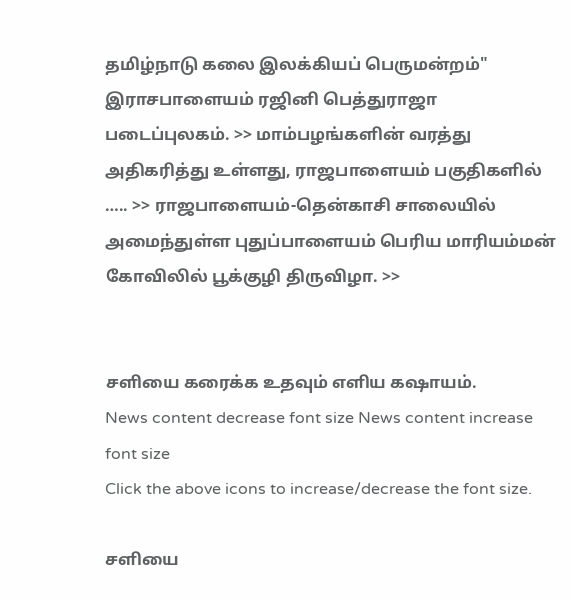தமிழ்நாடு கலை இலக்கியப் பெருமன்றம்" இராசபாளையம் ரஜினி பெத்துராஜா படைப்புலகம். >> மாம்பழங்களின் வரத்து அதிகரித்து உள்ளது, ராஜபாளையம் பகுதிகளில் ….. >> ராஜபாளையம்-தென்காசி சாலையில் அமைந்துள்ள புதுப்பாளையம் பெரிய மாரியம்மன் கோவிலில் பூக்குழி திருவிழா. >>


சளியை கரைக்க உதவும் எளிய கஷாயம்.
News content decrease font size News content increase font size
Click the above icons to increase/decrease the font size.

சளியை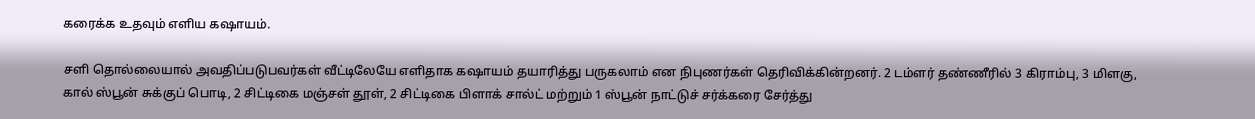கரைக்க உதவும் எளிய கஷாயம்.

சளி தொல்லையால் அவதிப்படுபவர்கள் வீட்டிலேயே எளிதாக கஷாயம் தயாரித்து பருகலாம் என நிபுணர்கள் தெரிவிக்கின்றனர். 2 டம்ளர் தண்ணீரில் 3 கிராம்பு, 3 மிளகு, கால் ஸ்பூன் சுக்குப் பொடி, 2 சிட்டிகை மஞ்சள் தூள், 2 சிட்டிகை பிளாக் சால்ட் மற்றும் 1 ஸ்பூன் நாட்டுச் சர்க்கரை சேர்த்து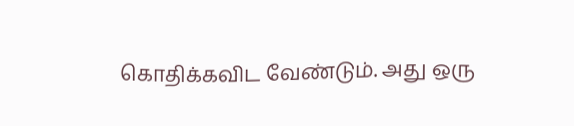கொதிக்கவிட வேண்டும். அது ஒரு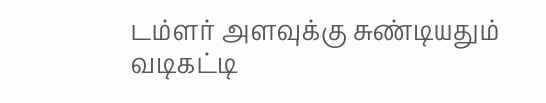டம்ளர் அளவுக்கு சுண்டியதும் வடிகட்டி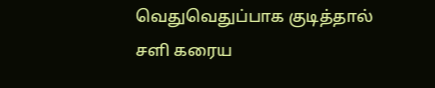வெதுவெதுப்பாக குடித்தால் சளி கரைய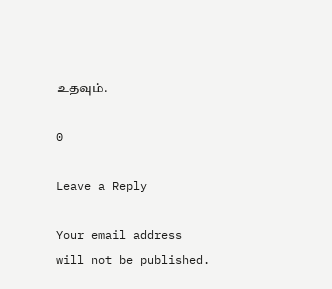உதவும்.

0

Leave a Reply

Your email address will not be published.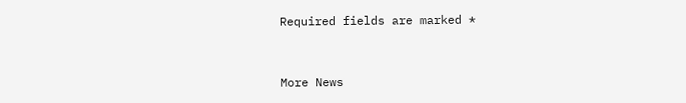Required fields are marked *


More News